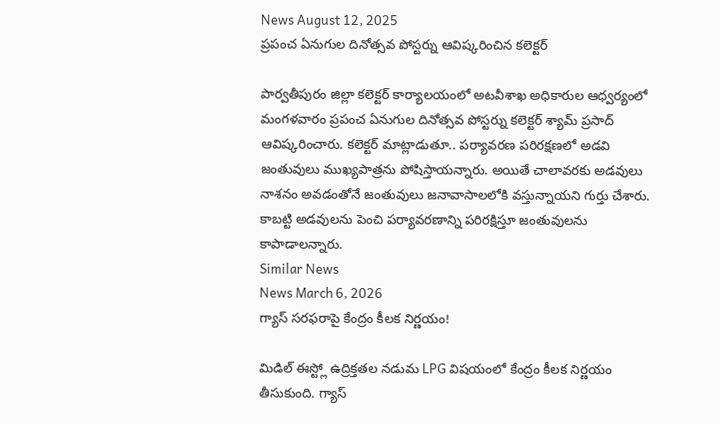News August 12, 2025
ప్రపంచ ఏనుగుల దినోత్సవ పోస్టర్ను ఆవిష్కరించిన కలెక్టర్

పార్వతీపురం జిల్లా కలెక్టర్ కార్యాలయంలో అటవీశాఖ అధికారుల ఆధ్వర్యంలో మంగళవారం ప్రపంచ ఏనుగుల దినోత్సవ పోస్టర్ను కలెక్టర్ శ్యామ్ ప్రసాద్ ఆవిష్కరించారు. కలెక్టర్ మాట్లాడుతూ.. పర్యావరణ పరిరక్షణలో అడవి జంతువులు ముఖ్యపాత్రను పోషిస్తాయన్నారు. అయితే చాలావరకు అడవులు నాశనం అవడంతోనే జంతువులు జనావాసాలలోకి వస్తున్నాయని గుర్తు చేశారు. కాబట్టి అడవులను పెంచి పర్యావరణాన్ని పరిరక్షిస్తూ జంతువులను కాపాడాలన్నారు.
Similar News
News March 6, 2026
గ్యాస్ సరఫరాపై కేంద్రం కీలక నిర్ణయం!

మిడిల్ ఈస్ట్లో ఉద్రిక్తతల నడుమ LPG విషయంలో కేంద్రం కీలక నిర్ణయం తీసుకుంది. గ్యాస్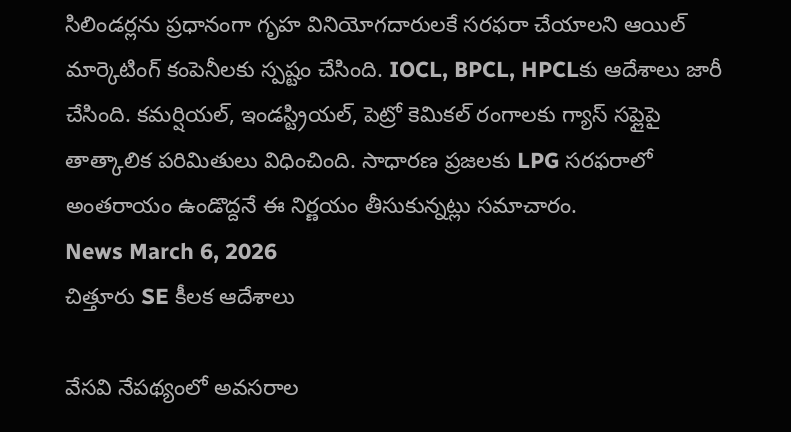సిలిండర్లను ప్రధానంగా గృహ వినియోగదారులకే సరఫరా చేయాలని ఆయిల్ మార్కెటింగ్ కంపెనీలకు స్పష్టం చేసింది. IOCL, BPCL, HPCLకు ఆదేశాలు జారీ చేసింది. కమర్షియల్, ఇండస్ట్రియల్, పెట్రో కెమికల్ రంగాలకు గ్యాస్ సప్లైపై తాత్కాలిక పరిమితులు విధించింది. సాధారణ ప్రజలకు LPG సరఫరాలో అంతరాయం ఉండొద్దనే ఈ నిర్ణయం తీసుకున్నట్లు సమాచారం.
News March 6, 2026
చిత్తూరు SE కీలక ఆదేశాలు

వేసవి నేపథ్యంలో అవసరాల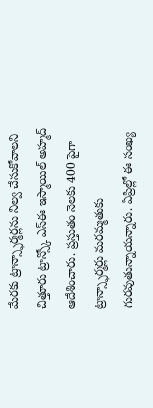మేరకు ట్రాన్స్ఫార్మర్లను నిల్వ చేసుకోవాలని చిత్తూరు ట్రాన్స్కో ఎస్ఈ ఇస్మాయిల్ అహ్మద్ ఆదేశించారు. ప్రస్తుతం నెలకు 400 పైగా ట్రాన్స్ఫార్మర్లు మరమ్మతుకు గురవుతున్నాయన్నారు. ఏప్రిల్లో ఈ సంఖ్య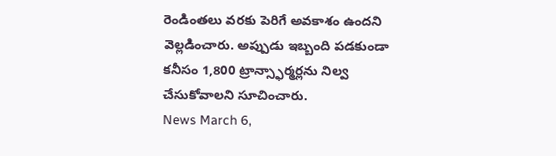రెండింతలు వరకు పెరిగే అవకాశం ఉందని వెల్లడించారు. అప్పుడు ఇబ్బంది పడకుండా కనీసం 1,800 ట్రాన్స్ఫార్మర్లను నిల్వ చేసుకోవాలని సూచించారు.
News March 6,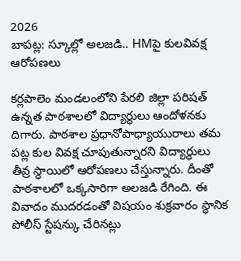2026
బాపట్ల: స్కూల్లో అలజడి.. HMపై కులవివక్ష ఆరోపణలు

కర్లపాలెం మండలంలోని పేరలి జిల్లా పరిషత్ ఉన్నత పాఠశాలలో విద్యార్థులు ఆందోళనకు దిగారు. పాఠశాల ప్రధానోపాధ్యాయురాలు తమ పట్ల కుల వివక్ష చూపుతున్నారని విద్యార్థులు తీవ్ర స్థాయిలో ఆరోపణలు చేస్తున్నారు. దీంతో పాఠశాలలో ఒక్కసారిగా అలజడి రేగింది. ఈ వివాదం ముదరడంతో విషయం శుక్రవారం స్థానిక పోలీస్ స్టేషన్కు చేరినట్లు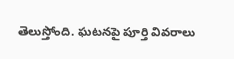తెలుస్తోంది. ఘటనపై పూర్తి వివరాలు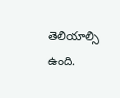తెలియాల్సి ఉంది.